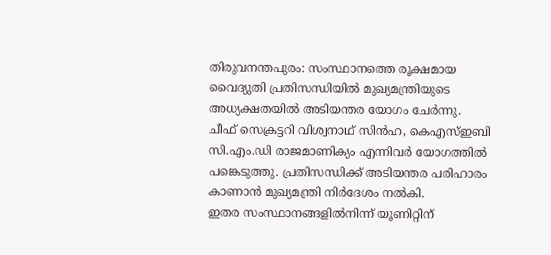തിരുവനന്തപുരം: സംസ്ഥാനത്തെ രൂക്ഷമായ വൈദ്യുതി പ്രതിസന്ധിയിൽ മുഖ്യമന്ത്രിയുടെ അധ്യക്ഷതയിൽ അടിയന്തര യോഗം ചേർന്നു. ചീഫ് സെക്രട്ടറി വിശ്വനാഥ് സിൻഹ, കെഎസ്ഇബി സി.എം.ഡി രാജമാണിക്യം എന്നിവർ യോഗത്തിൽ പങ്കെടുത്തു. പ്രതിസന്ധിക്ക് അടിയന്തര പരിഹാരം കാണാൻ മുഖ്യമന്ത്രി നിർദേശം നൽകി.
ഇതര സംസ്ഥാനങ്ങളിൽനിന്ന് യൂണിറ്റിന്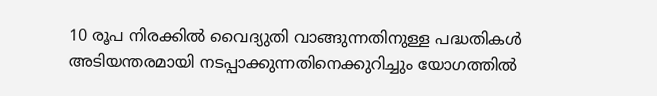10 രൂപ നിരക്കിൽ വൈദ്യുതി വാങ്ങുന്നതിനുള്ള പദ്ധതികൾ അടിയന്തരമായി നടപ്പാക്കുന്നതിനെക്കുറിച്ചും യോഗത്തിൽ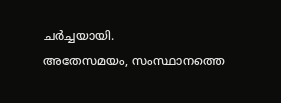ചർച്ചയായി.
അതേസമയം, സംസ്ഥാനത്തെ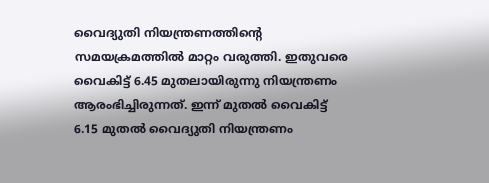വൈദ്യുതി നിയന്ത്രണത്തിന്റെ സമയക്രമത്തിൽ മാറ്റം വരുത്തി. ഇതുവരെ വൈകിട്ട് 6.45 മുതലായിരുന്നു നിയന്ത്രണം ആരംഭിച്ചിരുന്നത്. ഇന്ന് മുതൽ വൈകിട്ട് 6.15 മുതൽ വൈദ്യുതി നിയന്ത്രണം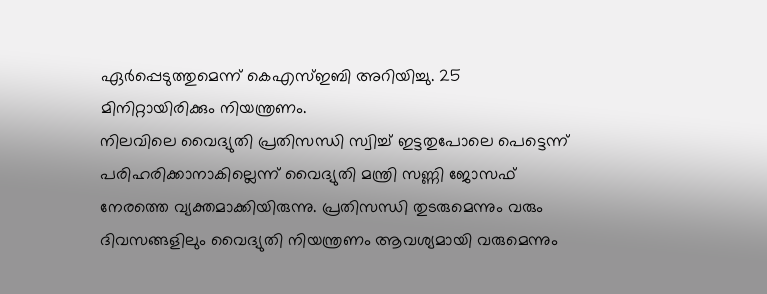ഏർപ്പെടുത്തുമെന്ന് കെഎസ്ഇബി അറിയിച്ചു. 25 മിനിറ്റായിരിക്കും നിയന്ത്രണം.
നിലവിലെ വൈദ്യുതി പ്രതിസന്ധി സ്വിച്ച് ഇട്ടതുപോലെ പെട്ടെന്ന് പരിഹരിക്കാനാകില്ലെന്ന് വൈദ്യുതി മന്ത്രി സണ്ണി ജോസഫ് നേരത്തെ വ്യക്തമാക്കിയിരുന്നു. പ്രതിസന്ധി തുടരുമെന്നും വരും ദിവസങ്ങളിലും വൈദ്യുതി നിയന്ത്രണം ആവശ്യമായി വരുമെന്നും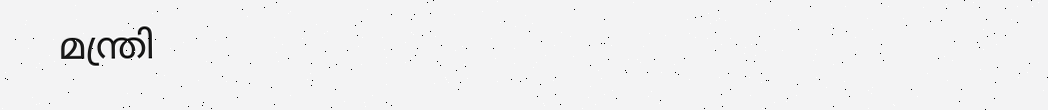മന്ത്രി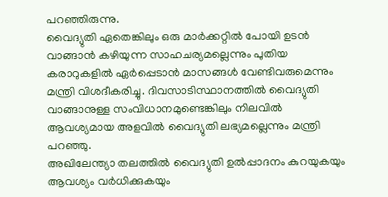പറഞ്ഞിരുന്നു.
വൈദ്യുതി ഏതെങ്കിലും ഒരു മാർക്കറ്റിൽ പോയി ഉടൻ വാങ്ങാൻ കഴിയുന്ന സാഹചര്യമല്ലെന്നും പുതിയ കരാറുകളിൽ ഏർപ്പെടാൻ മാസങ്ങൾ വേണ്ടിവരുമെന്നും മന്ത്രി വിശദീകരിച്ചു. ദിവസാടിസ്ഥാനത്തിൽ വൈദ്യുതി വാങ്ങാനുള്ള സംവിധാനമുണ്ടെങ്കിലും നിലവിൽ ആവശ്യമായ അളവിൽ വൈദ്യുതി ലഭ്യമല്ലെന്നും മന്ത്രി പറഞ്ഞു.
അഖിലേന്ത്യാ തലത്തിൽ വൈദ്യുതി ഉൽപ്പാദനം കുറയുകയും ആവശ്യം വർധിക്കുകയും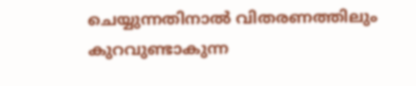ചെയ്യുന്നതിനാൽ വിതരണത്തിലും കുറവുണ്ടാകുന്ന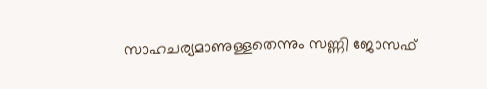സാഹചര്യമാണുള്ളതെന്നും സണ്ണി ജോസഫ്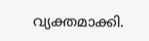വ്യക്തമാക്കി.